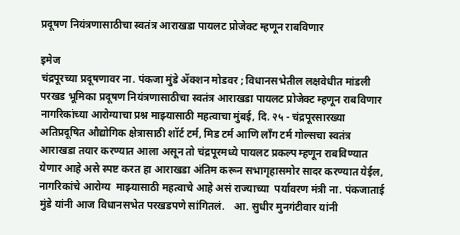प्रदूषण नियंत्रणासाठीचा स्वतंत्र आराखडा पायलट प्रोजेक्ट म्हणून राबविणार

इमेज
चंद्रपूरच्या प्रदूषणावर ना. पंकजा मुंडे ॲक्शन मोडवर ; विधानसभेतील लक्षवेधीत मांडली परखड भूमिका प्रदूषण नियंत्रणासाठीचा स्वतंत्र आराखडा पायलट प्रोजेक्ट म्हणून राबविणार नागरिकांच्या आरोग्याचा प्रश्न माझ्यासाठी महत्वाचा मुंबई, दि. २५ - चंद्रपूरसारख्या अतिप्रदूषित औद्योगिक क्षेत्रासाठी शॉर्ट टर्म, मिड टर्म आणि लॉंग टर्म गोल्सचा स्वतंत्र आराखडा तयार करण्यात आला असून तो चंद्रपूरमध्ये पायलट प्रकल्प म्हणून राबविण्यात येणार आहे असे स्पष्ट करत हा आराखडा अंतिम करून सभागृहासमोर सादर करण्यात येईल, नागरिकांचे आरोग्य  माझ्यासाठी महत्वाचे आहे असं राज्याच्या  पर्यावरण मंत्री ना. पंकजाताई मुंडे यांनी आज विधानसभेत परखडपणे सांगितलं.   आ. सुधीर मुनगंटीवार यांनी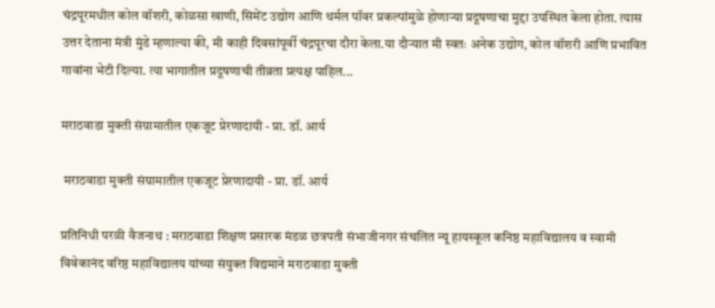चंद्रपूरमधील कोल वॉशरी, कोळसा खाणी, सिमेंट उद्योग आणि थर्मल पॉवर प्रकल्पांमुळे होणाऱ्या प्रदूषणाचा मुद्दा उपस्थित केला होता. त्यास उत्तर देताना मंत्री मुंडे म्हणाल्या की, मी काही दिवसांपूर्वी चंद्रपूरचा दौरा केला.या दौऱ्यात मी स्वतः अनेक उद्योग, कोल वॉशरी आणि प्रभावित गावांना भेटी दिल्या. त्या भागातील प्रदूषणाची तीव्रता प्रत्यक्ष पाहिल...

मराठवाडा मुक्ती संग्रामातील एकजूट प्रेरणादायी - प्रा. डॉ. आर्य

 मराठवाडा मुक्ती संग्रामातील एकजूट प्रेरणादायी - प्रा. डॉ. आर्य

प्रतिनिधी परळी वैजनाथ : मराठवाडा शिक्षण प्रसारक मंडळ छत्रपती संभाजीनगर संचलित न्यू हायस्कूल कनिष्ठ महाविद्यालय व स्वामी विवेकानंद वरिष्ठ महाविद्यालय यांच्या संयुक्त विद्यमाने मराठवाडा मुक्ती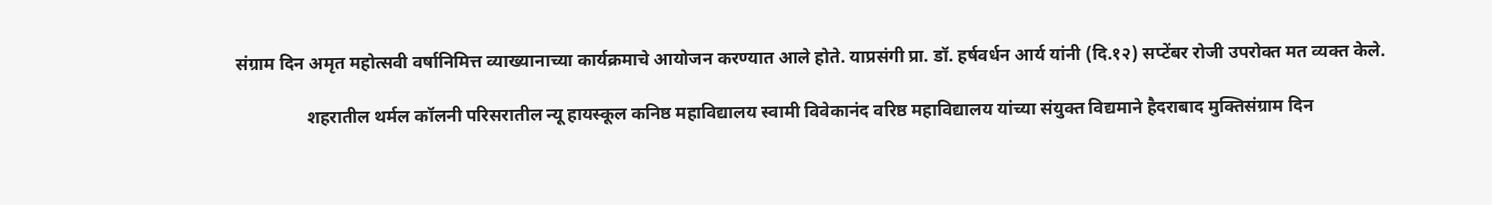संग्राम दिन अमृत महोत्सवी वर्षानिमित्त व्याख्यानाच्या कार्यक्रमाचे आयोजन करण्यात आले होते. याप्रसंगी प्रा. डॉ. हर्षवर्धन आर्य यांनी (दि.१२) सप्टेंबर रोजी उपरोक्त मत व्यक्त केले.

                शहरातील थर्मल कॉलनी परिसरातील न्यू हायस्कूल कनिष्ठ महाविद्यालय स्वामी विवेकानंद वरिष्ठ महाविद्यालय यांच्या संयुक्त विद्यमाने हैदराबाद मुक्तिसंग्राम दिन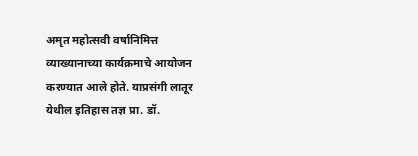अमृत महोत्सवी वर्षानिमित्त व्याख्यानाच्या कार्यक्रमाचे आयोजन करण्यात आले होते. याप्रसंगी लातूर येथील इतिहास तज्ञ प्रा. डॉ.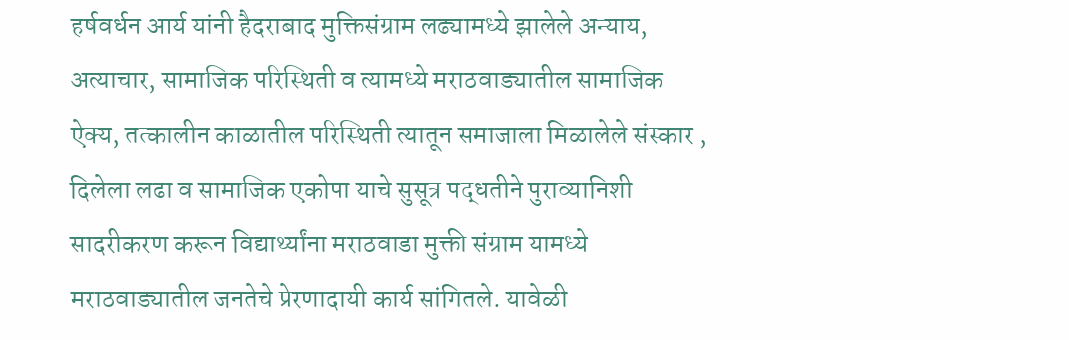हर्षवर्धन आर्य यांनी हैदराबाद मुक्तिसंग्राम लढ्यामध्ये झालेले अन्याय, अत्याचार, सामाजिक परिस्थिती व त्यामध्ये मराठवाड्यातील सामाजिक ऐक्य, तत्कालीन काळातील परिस्थिती त्यातून समाजाला मिळालेले संस्कार , दिलेला लढा व सामाजिक एकोपा याचे सुसूत्र पद्धतीने पुराव्यानिशी सादरीकरण करून विद्यार्थ्यांना मराठवाडा मुक्ती संग्राम यामध्ये मराठवाड्यातील जनतेचे प्रेरणादायी कार्य सांगितले. यावेळी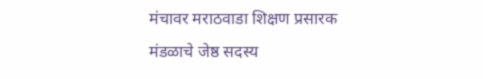मंचावर मराठवाडा शिक्षण प्रसारक मंडळाचे जेष्ठ सदस्य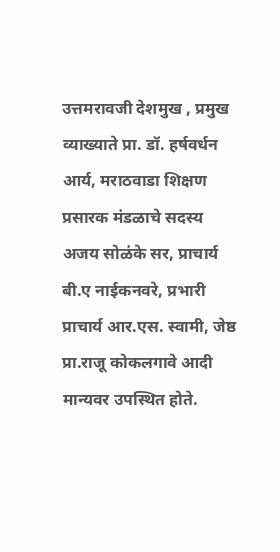उत्तमरावजी देशमुख , प्रमुख व्याख्याते प्रा. डॉ. हर्षवर्धन आर्य, मराठवाडा शिक्षण प्रसारक मंडळाचे सदस्य अजय सोळंके सर, प्राचार्य बी.ए नाईकनवरे, प्रभारी प्राचार्य आर.एस. स्वामी, जेष्ठ प्रा.राजू कोकलगावे आदी मान्यवर उपस्थित होते.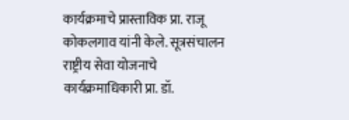कार्यक्रमाचे प्रास्ताविक प्रा. राजू कोकलगाव यांनी केले. सूत्रसंचालन राष्ट्रीय सेवा योजनाचे कार्यक्रमाधिकारी प्रा. डॉ.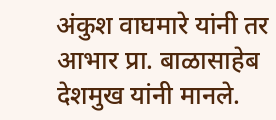अंकुश वाघमारे यांनी तर आभार प्रा. बाळासाहेब देशमुख यांनी मानले.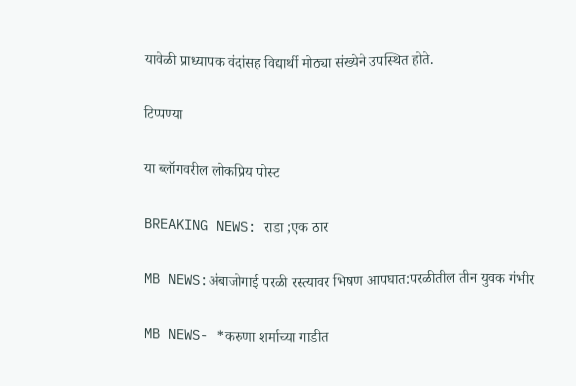यावेळी प्राध्यापक वंदांसह विद्यार्थी मोठ्या संख्येने उपस्थित होते.

टिप्पण्या

या ब्लॉगवरील लोकप्रिय पोस्ट

BREAKING NEWS: राडा ;एक ठार

MB NEWS:अंबाजोगाई परळी रस्त्यावर भिषण आपघात:परळीतील तीन युवक गंभीर

MB NEWS- *करुणा शर्माच्या गाडीत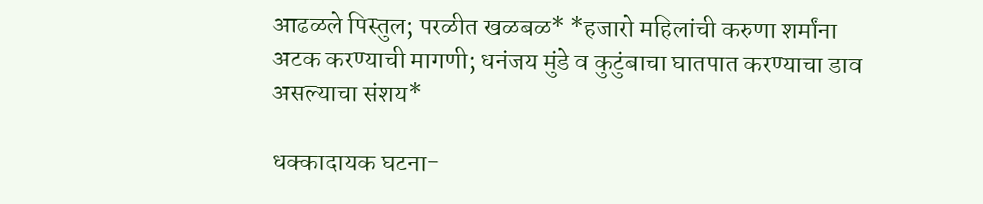आढळले पिस्तुल; परळीत खळबळ* *हजारो महिलांची करुणा शर्मांना अटक करण्याची मागणी; धनंजय मुंडे व कुटुंबाचा घातपात करण्याचा डाव असल्याचा संशय*

धक्कादायक घटना-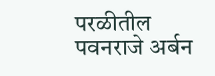परळीतील पवनराजे अर्बन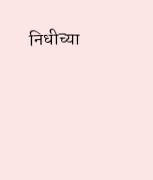निधीच्या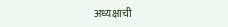अध्यक्षाची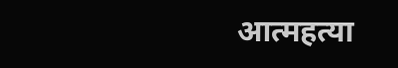आत्महत्या